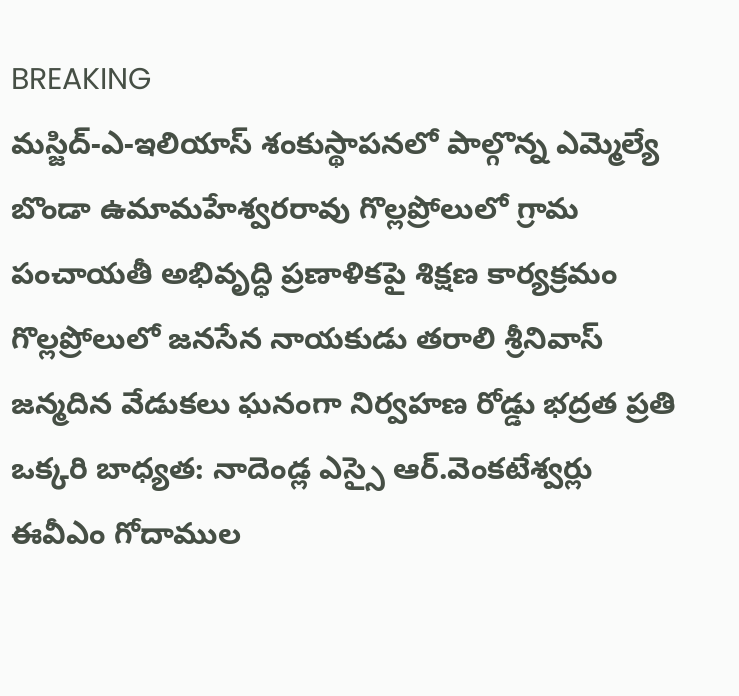BREAKING
మస్జిద్-ఎ-ఇలియాస్ శంకుస్థాపనలో పాల్గొన్న ఎమ్మెల్యే బొండా ఉమామహేశ్వరరావు గొల్లప్రోలులో గ్రామ పంచాయతీ అభివృద్ధి ప్రణాళికపై శిక్షణ కార్యక్రమం గొల్లప్రోలులో జనసేన నాయకుడు తరాలి శ్రీనివాస్ జన్మదిన వేడుకలు ఘనంగా నిర్వహణ రోడ్డు భద్రత ప్రతి ఒక్కరి బాధ్యత: నాదెండ్ల ఎస్సై ఆర్.వెంకటేశ్వర్లు ఈవీఎం గోదాముల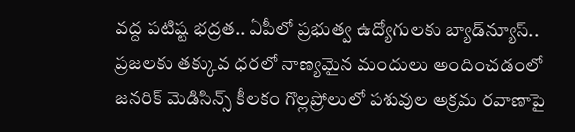వద్ద పటిష్ట భద్రత.. ఏపీలో ప్రభుత్వ ఉద్యోగులకు బ్యాడ్‌న్యూస్.. ప్రజలకు తక్కువ ధరలో నాణ్యమైన మందులు అందించడంలో జనరిక్ మెడిసిన్స్ కీలకం గొల్లప్రోలులో పశువుల అక్రమ రవాణాపై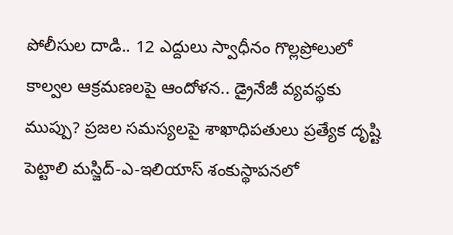పోలీసుల దాడి.. 12 ఎద్దులు స్వాధీనం గొల్లప్రోలులో కాల్వల ఆక్రమణలపై ఆందోళన.. డ్రైనేజీ వ్యవస్థకు ముప్పు? ప్రజల సమస్యలపై శాఖాధిపతులు ప్రత్యేక దృష్టి పెట్టాలి మస్జిద్-ఎ-ఇలియాస్ శంకుస్థాపనలో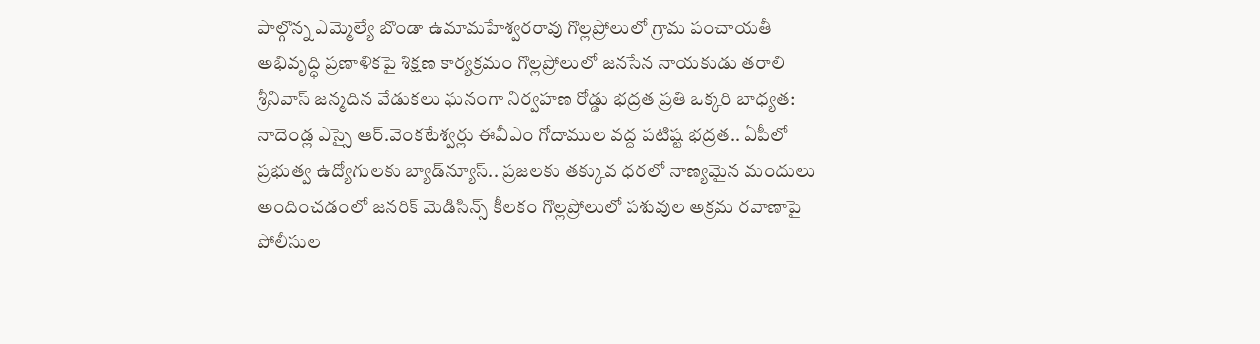పాల్గొన్న ఎమ్మెల్యే బొండా ఉమామహేశ్వరరావు గొల్లప్రోలులో గ్రామ పంచాయతీ అభివృద్ధి ప్రణాళికపై శిక్షణ కార్యక్రమం గొల్లప్రోలులో జనసేన నాయకుడు తరాలి శ్రీనివాస్ జన్మదిన వేడుకలు ఘనంగా నిర్వహణ రోడ్డు భద్రత ప్రతి ఒక్కరి బాధ్యత: నాదెండ్ల ఎస్సై ఆర్.వెంకటేశ్వర్లు ఈవీఎం గోదాముల వద్ద పటిష్ట భద్రత.. ఏపీలో ప్రభుత్వ ఉద్యోగులకు బ్యాడ్‌న్యూస్.. ప్రజలకు తక్కువ ధరలో నాణ్యమైన మందులు అందించడంలో జనరిక్ మెడిసిన్స్ కీలకం గొల్లప్రోలులో పశువుల అక్రమ రవాణాపై పోలీసుల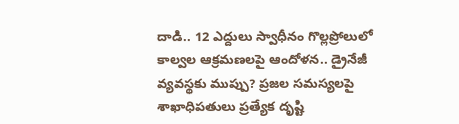దాడి.. 12 ఎద్దులు స్వాధీనం గొల్లప్రోలులో కాల్వల ఆక్రమణలపై ఆందోళన.. డ్రైనేజీ వ్యవస్థకు ముప్పు? ప్రజల సమస్యలపై శాఖాధిపతులు ప్రత్యేక దృష్టి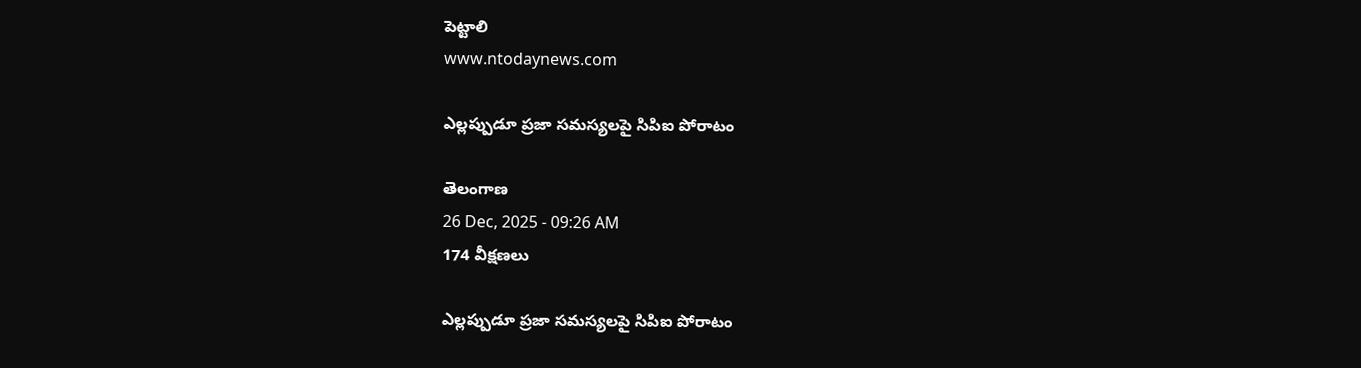పెట్టాలి
www.ntodaynews.com

ఎల్లప్పుడూ ప్రజా సమస్యలపై సిపిఐ పోరాటం

తెలంగాణ
26 Dec, 2025 - 09:26 AM
174 వీక్షణలు

ఎల్లప్పుడూ ప్రజా సమస్యలపై సిపిఐ పోరాటం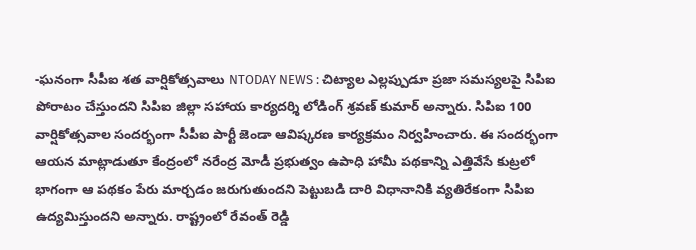-ఘనంగా సీపీఐ శత వార్షికోత్సవాలు NTODAY NEWS : చిట్యాల ఎల్లప్పుడూ ప్రజా సమస్యలపై సిపిఐ పోరాటం చేస్తుందని సిపిఐ జిల్లా సహాయ కార్యదర్శి లోడింగ్ శ్రవణ్ కుమార్ అన్నారు. సిపిఐ 100 వార్షికోత్సవాల సందర్భంగా సీపీఐ పార్టీ జెండా ఆవిష్కరణ కార్యక్రమం నిర్వహించారు. ఈ సందర్భంగా ఆయన మాట్లాడుతూ కేంద్రంలో నరేంద్ర మోడీ ప్రభుత్వం ఉపాధి హామీ పథకాన్ని ఎత్తివేసే కుట్రలో భాగంగా ఆ పథకం పేరు మార్చడం జరుగుతుందని పెట్టుబడి దారి విధానానికి వ్యతిరేకంగా సిపిఐ ఉద్యమిస్తుందని అన్నారు. రాష్ట్రంలో రేవంత్ రెడ్డి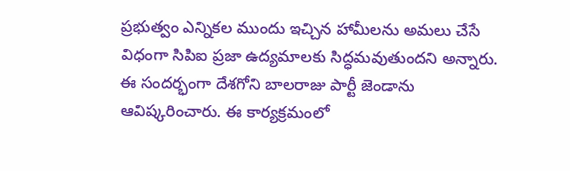ప్రభుత్వం ఎన్నికల ముందు ఇచ్చిన హామీలను అమలు చేసే విధంగా సిపిఐ ప్రజా ఉద్యమాలకు సిద్ధమవుతుందని అన్నారు. ఈ సందర్భంగా దేశగోని బాలరాజు పార్టీ జెండాను ఆవిష్కరించారు. ఈ కార్యక్రమంలో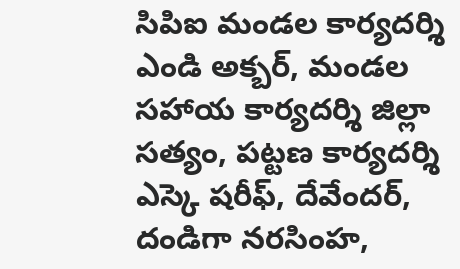సిపిఐ మండల కార్యదర్శి ఎండి అక్బర్, మండల సహాయ కార్యదర్శి జిల్లా సత్యం, పట్టణ కార్యదర్శి ఎస్కె షరీఫ్, దేవేందర్, దండిగా నరసింహ,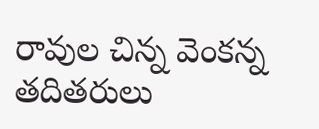రావుల చిన్న వెంకన్న తదితరులు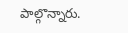పాల్గొన్నారు.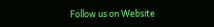Follow us on Website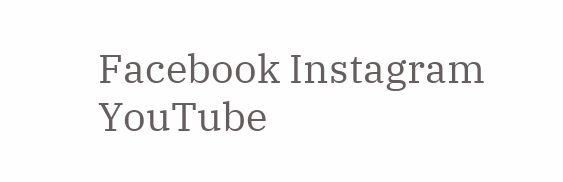Facebook Instagram YouTube